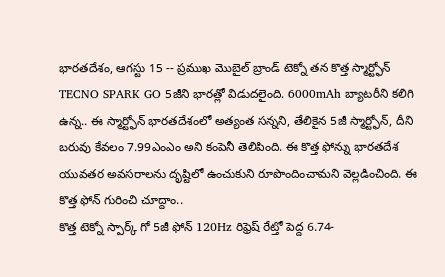భారతదేశం, ఆగస్టు 15 -- ప్రముఖ మొబైల్ బ్రాండ్ టెక్నో తన కొత్త స్మార్ట్ఫోన్ TECNO SPARK GO 5జీని భారత్లో విడుదలైంది. 6000mAh బ్యాటరీని కలిగి ఉన్న.. ఈ స్మార్ట్ఫోన్ భారతదేశంలో అత్యంత సన్నని, తేలికైన 5జీ స్మార్ట్ఫోన్, దీని బరువు కేవలం 7.99ఎంఎం అని కంపెనీ తెలిపింది. ఈ కొత్త ఫోన్ను భారతదేశ యువతర అవసరాలను దృష్టిలో ఉంచుకుని రూపొందించామని వెల్లడించింది. ఈ కొత్త ఫోన్ గురించి చూద్దాం..
కొత్త టెక్నో స్పార్క్ గో 5జీ ఫోన్ 120Hz రిఫ్రెష్ రేట్తో పెద్ద 6.74-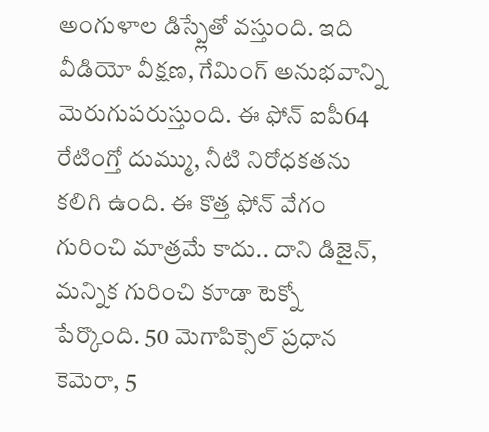అంగుళాల డిస్ప్లేతో వస్తుంది. ఇది వీడియో వీక్షణ, గేమింగ్ అనుభవాన్ని మెరుగుపరుస్తుంది. ఈ ఫోన్ ఐపీ64 రేటింగ్తో దుమ్ము, నీటి నిరోధకతను కలిగి ఉంది. ఈ కొత్త ఫోన్ వేగం గురించి మాత్రమే కాదు.. దాని డిజైన్, మన్నిక గురించి కూడా టెక్నో పేర్కొంది. 50 మెగాపిక్సెల్ ప్రధాన కెమెరా, 5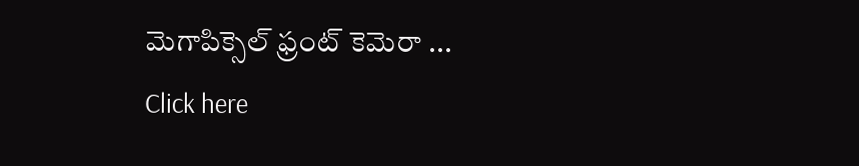మెగాపిక్సెల్ ఫ్రంట్ కెమెరా ...
Click here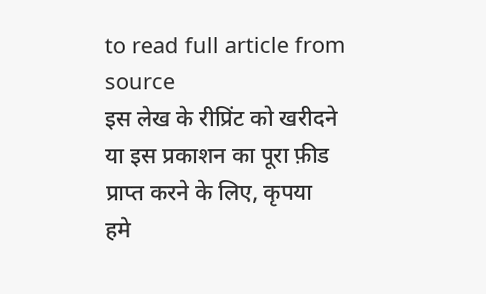to read full article from source
इस लेख के रीप्रिंट को खरीदने या इस प्रकाशन का पूरा फ़ीड प्राप्त करने के लिए, कृपया
हमे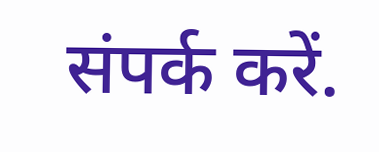संपर्क करें.